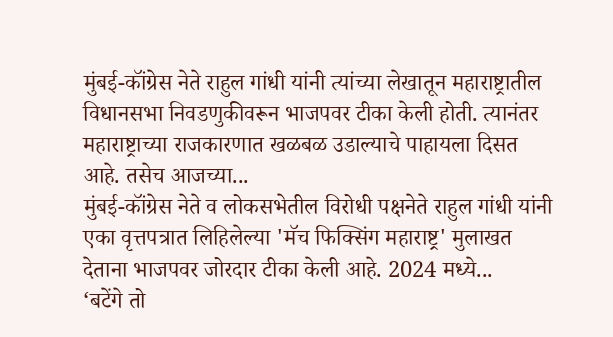मुंबई-कॉंग्रेस नेते राहुल गांधी यांनी त्यांच्या लेखातून महाराष्ट्रातील विधानसभा निवडणुकीवरून भाजपवर टीका केली होती. त्यानंतर महाराष्ट्राच्या राजकारणात खळबळ उडाल्याचे पाहायला दिसत आहे. तसेच आजच्या...
मुंबई-कॉंग्रेस नेते व लोकसभेतील विरोधी पक्षनेते राहुल गांधी यांनी एका वृत्तपत्रात लिहिलेल्या 'मॅच फिक्सिंग महाराष्ट्र' मुलाखत देताना भाजपवर जोरदार टीका केली आहे. 2024 मध्ये...
‘बटेंगे तो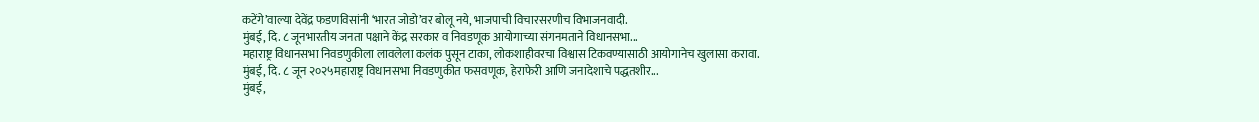कटेंगे’वाल्या देवेंद्र फडणविसांनी ‘भारत जोडो’वर बोलू नये, भाजपाची विचारसरणीच विभाजनवादी.
मुंबई, दि. ८ जूनभारतीय जनता पक्षाने केंद्र सरकार व निवडणूक आयोगाच्या संगनमताने विधानसभा...
महाराष्ट्र विधानसभा निवडणुकीला लावलेला कलंक पुसून टाका, लोकशाहीवरचा विश्वास टिकवण्यासाठी आयोगानेच खुलासा करावा.
मुंबई, दि. ८ जून २०२५महाराष्ट्र विधानसभा निवडणुकीत फसवणूक, हेराफेरी आणि जनादेशाचे पद्धतशीर...
मुंबई,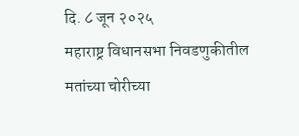दि. ८ जून २०२५
महाराष्ट्र विधानसभा निवडणुकीतील मतांच्या चोरीच्या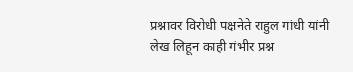प्रश्नावर विरोधी पक्षनेते राहुल गांधी यांनी लेख लिहून काही गंभीर प्रश्न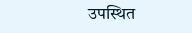उपस्थित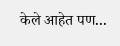केले आहेत पण...